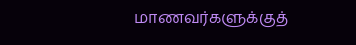மாணவர்களுக்குத்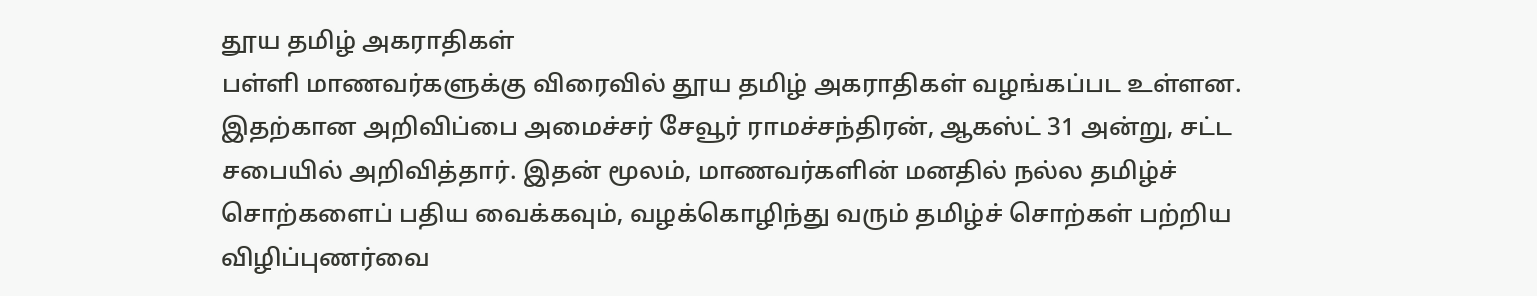தூய தமிழ் அகராதிகள்
பள்ளி மாணவர்களுக்கு விரைவில் தூய தமிழ் அகராதிகள் வழங்கப்பட உள்ளன. இதற்கான அறிவிப்பை அமைச்சர் சேவூர் ராமச்சந்திரன், ஆகஸ்ட் 31 அன்று, சட்ட சபையில் அறிவித்தார். இதன் மூலம், மாணவர்களின் மனதில் நல்ல தமிழ்ச் சொற்களைப் பதிய வைக்கவும், வழக்கொழிந்து வரும் தமிழ்ச் சொற்கள் பற்றிய விழிப்புணர்வை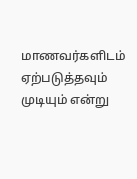மாணவர்களிடம் ஏற்படுத்தவும் முடியும் என்று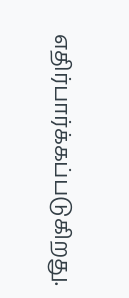எதிர்பார்க்கப்படுகிறது.